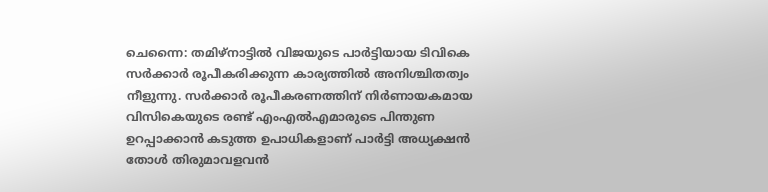ചെന്നൈ: തമിഴ്നാട്ടിൽ വിജയുടെ പാർട്ടിയായ ടിവികെ സർക്കാർ രൂപീകരിക്കുന്ന കാര്യത്തിൽ അനിശ്ചിതത്വം നീളുന്നു. സർക്കാർ രൂപീകരണത്തിന് നിർണായകമായ വിസികെയുടെ രണ്ട് എംഎൽഎമാരുടെ പിന്തുണ ഉറപ്പാക്കാൻ കടുത്ത ഉപാധികളാണ് പാർട്ടി അധ്യക്ഷൻ തോൾ തിരുമാവളവൻ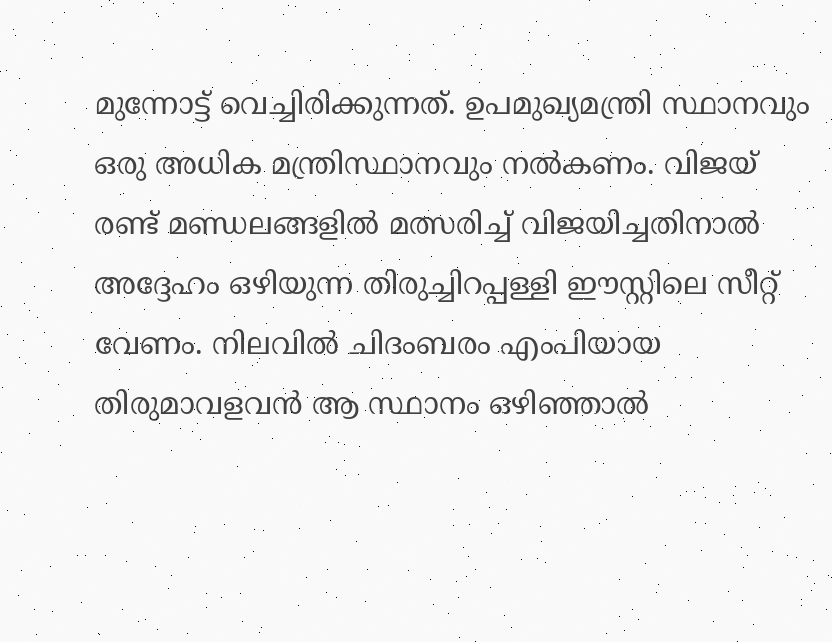മുന്നോട്ട് വെച്ചിരിക്കുന്നത്. ഉപമുഖ്യമന്ത്രി സ്ഥാനവും ഒരു അധിക മന്ത്രിസ്ഥാനവും നൽകണം. വിജയ് രണ്ട് മണ്ഡലങ്ങളിൽ മത്സരിച്ച് വിജയിച്ചതിനാൽ അദ്ദേഹം ഒഴിയുന്ന തിരുച്ചിറപ്പള്ളി ഈസ്റ്റിലെ സീറ്റ് വേണം. നിലവിൽ ചിദംബരം എംപിയായ തിരുമാവളവൻ ആ സ്ഥാനം ഒഴിഞ്ഞാൽ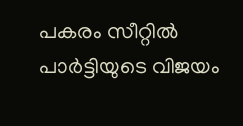പകരം സീറ്റിൽ പാർട്ടിയുടെ വിജയം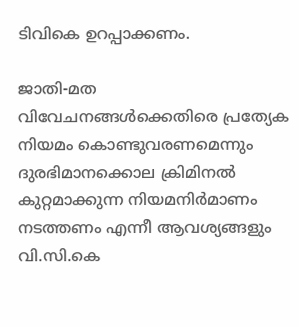ടിവികെ ഉറപ്പാക്കണം.

ജാതി-മത വിവേചനങ്ങൾക്കെതിരെ പ്രത്യേക നിയമം കൊണ്ടുവരണമെന്നും ദുരഭിമാനക്കൊല ക്രിമിനൽ കുറ്റമാക്കുന്ന നിയമനിർമാണം നടത്തണം എന്നീ ആവശ്യങ്ങളും വി.സി.കെ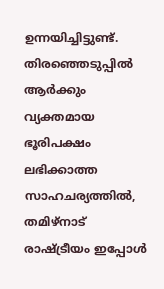ഉന്നയിച്ചിട്ടുണ്ട്. തിരഞ്ഞെടുപ്പിൽ ആർക്കും വ്യക്തമായ ഭൂരിപക്ഷം ലഭിക്കാത്ത സാഹചര്യത്തിൽ, തമിഴ്നാട് രാഷ്ട്രീയം ഇപ്പോൾ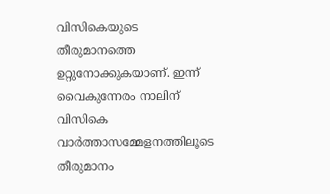വിസികെയുടെ തീരുമാനത്തെ ഉറ്റുനോക്കുകയാണ്. ഇന്ന് വൈകുന്നേരം നാലിന് വിസികെ വാർത്താസമ്മേളനത്തിലൂടെ തീരുമാനം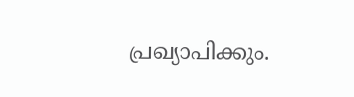പ്രഖ്യാപിക്കും.